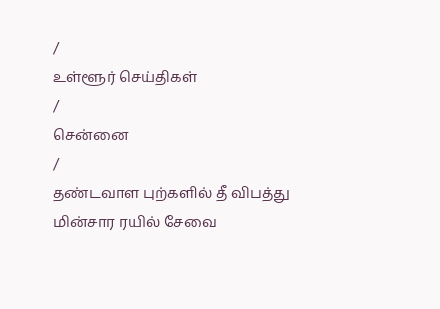/
உள்ளூர் செய்திகள்
/
சென்னை
/
தண்டவாள புற்களில் தீ விபத்து மின்சார ரயில் சேவை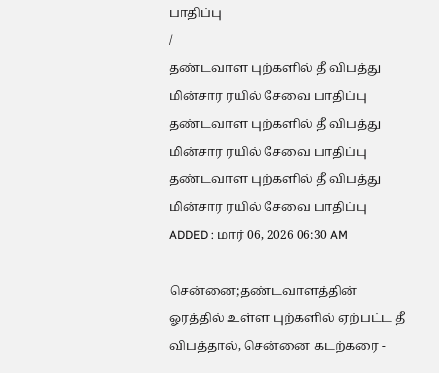பாதிப்பு
/
தண்டவாள புற்களில் தீ விபத்து மின்சார ரயில் சேவை பாதிப்பு
தண்டவாள புற்களில் தீ விபத்து மின்சார ரயில் சேவை பாதிப்பு
தண்டவாள புற்களில் தீ விபத்து மின்சார ரயில் சேவை பாதிப்பு
ADDED : மார் 06, 2026 06:30 AM

சென்னை;தண்டவாளத்தின் ஓரத்தில் உள்ள புற்களில் ஏற்பட்ட தீ விபத்தால், சென்னை கடற்கரை -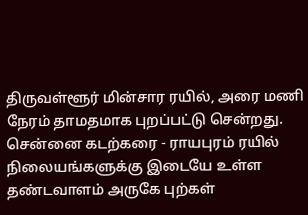திருவள்ளூர் மின்சார ரயில், அரை மணி நேரம் தாமதமாக புறப்பட்டு சென்றது.
சென்னை கடற்கரை - ராயபுரம் ரயில் நிலையங்களுக்கு இடையே உள்ள தண்டவாளம் அருகே புற்கள்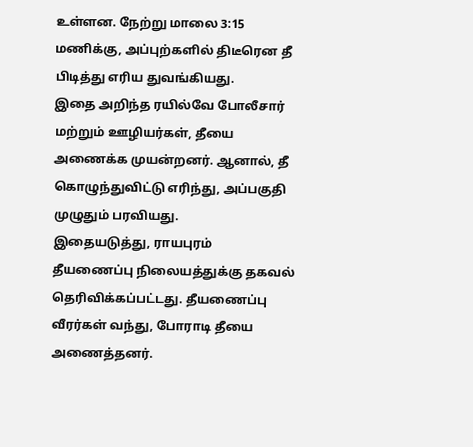உள்ளன. நேற்று மாலை 3:15 மணிக்கு, அப்புற்களில் திடீரென தீ பிடித்து எரிய துவங்கியது.
இதை அறிந்த ரயில்வே போலீசார் மற்றும் ஊழியர்கள், தீயை அணைக்க முயன்றனர். ஆனால், தீ கொழுந்துவிட்டு எரிந்து, அப்பகுதி முழுதும் பரவியது.
இதையடுத்து, ராயபுரம் தீயணைப்பு நிலையத்துக்கு தகவல் தெரிவிக்கப்பட்டது. தீயணைப்பு வீரர்கள் வந்து, போராடி தீயை அணைத்தனர்.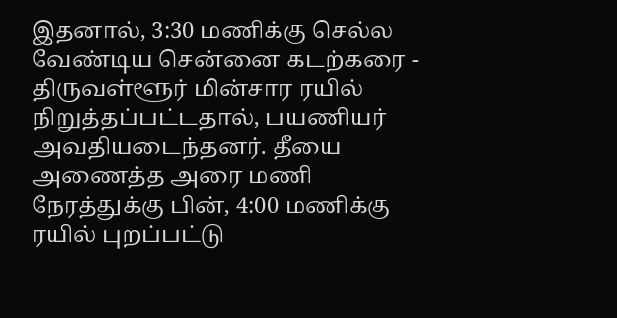இதனால், 3:30 மணிக்கு செல்ல வேண்டிய சென்னை கடற்கரை - திருவள்ளூர் மின்சார ரயில் நிறுத்தப்பட்டதால், பயணியர் அவதியடைந்தனர். தீயை அணைத்த அரை மணி நேரத்துக்கு பின், 4:00 மணிக்கு ரயில் புறப்பட்டு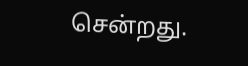சென்றது.